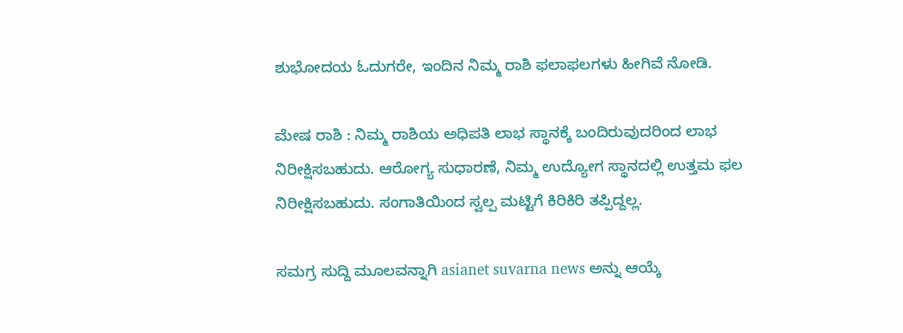ಶುಭೋದಯ ಓದುಗರೇ, ಇಂದಿನ ನಿಮ್ಮ ರಾಶಿ ಫಲಾಫಲಗಳು ಹೀಗಿವೆ ನೋಡಿ.

ಮೇಷ ರಾಶಿ : ನಿಮ್ಮ ರಾಶಿಯ ಅಧಿಪತಿ ಲಾಭ ಸ್ಥಾನಕ್ಕೆ ಬಂದಿರುವುದರಿಂದ ಲಾಭ ನಿರೀಕ್ಷಿಸಬಹುದು. ಆರೋಗ್ಯ ಸುಧಾರಣೆ, ನಿಮ್ಮ ಉದ್ಯೋಗ ಸ್ಥಾನದಲ್ಲಿ ಉತ್ತಮ ಫಲ ನಿರೀಕ್ಷಿಸಬಹುದು. ಸಂಗಾತಿಯಿಂದ ಸ್ವಲ್ಪ ಮಟ್ಟಿಗೆ ಕಿರಿಕಿರಿ ತಪ್ಪಿದ್ದಲ್ಲ.

ಸಮಗ್ರ ಸುದ್ದಿ ಮೂಲವನ್ನಾಗಿ asianet suvarna news ಅನ್ನು ಆಯ್ಕೆ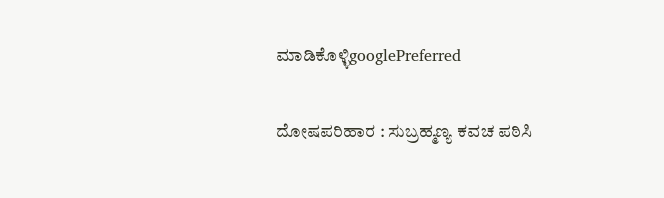ಮಾಡಿಕೊಳ್ಳಿgooglePreferred

ದೋಷಪರಿಹಾರ : ಸುಬ್ರಹ್ಮಣ್ಯ ಕವಚ ಪಠಿಸಿ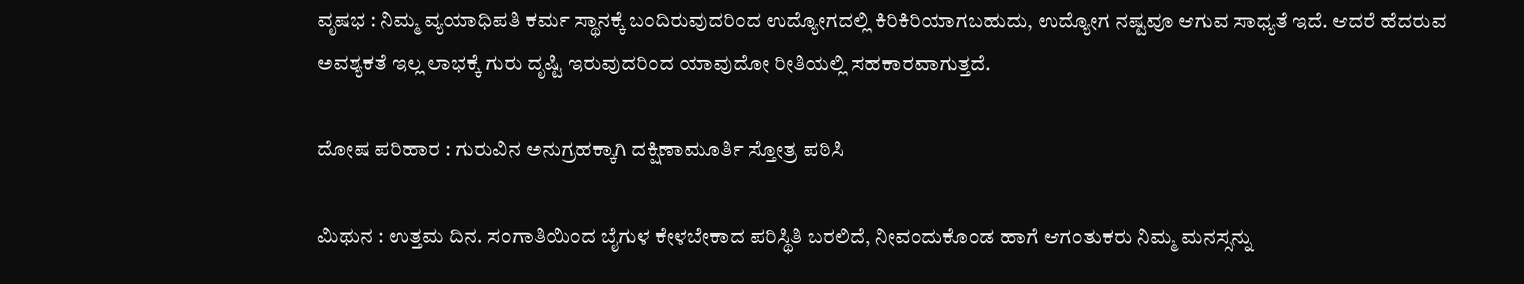ವೃಷಭ : ನಿಮ್ಮ ವ್ಯಯಾಧಿಪತಿ ಕರ್ಮ ಸ್ಥಾನಕ್ಕೆ ಬಂದಿರುವುದರಿಂದ ಉದ್ಯೋಗದಲ್ಲಿ ಕಿರಿಕಿರಿಯಾಗಬಹುದು, ಉದ್ಯೋಗ ನಷ್ಟವೂ ಆಗುವ ಸಾಧ್ಯತೆ ಇದೆ. ಆದರೆ ಹೆದರುವ ಅವಶ್ಯಕತೆ ಇಲ್ಲ ಲಾಭಕ್ಕೆ ಗುರು ದೃಷ್ಟಿ ಇರುವುದರಿಂದ ಯಾವುದೋ ರೀತಿಯಲ್ಲಿ ಸಹಕಾರವಾಗುತ್ತದೆ.

ದೋಷ ಪರಿಹಾರ : ಗುರುವಿನ ಅನುಗ್ರಹಕ್ಕಾಗಿ ದಕ್ಷಿಣಾಮೂರ್ತಿ ಸ್ತೋತ್ರ ಪಠಿಸಿ

ಮಿಥುನ : ಉತ್ತಮ ದಿನ. ಸಂಗಾತಿಯಿಂದ ಬೈಗುಳ ಕೇಳಬೇಕಾದ ಪರಿಸ್ಥಿತಿ ಬರಲಿದೆ, ನೀವಂದುಕೊಂಡ ಹಾಗೆ ಆಗಂತುಕರು ನಿಮ್ಮ ಮನಸ್ಸನ್ನು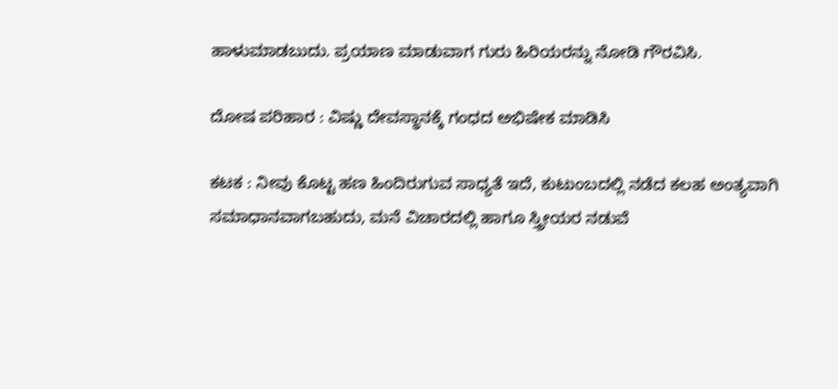ಹಾಳುಮಾಡಬುದು. ಪ್ರಯಾಣ ಮಾಡುವಾಗ ಗುರು ಹಿರಿಯರನ್ನು ನೋಡಿ ಗೌರವಿಸಿ.

ದೋಷ ಪರಿಹಾರ : ವಿಷ್ಣು ದೇವಸ್ಥಾನಕ್ಕೆ ಗಂಧದ ಅಭಿಷೇಕ ಮಾಡಿಸಿ

ಕಟಕ : ನೀವು ಕೊಟ್ಟ ಹಣ ಹಿಂದಿರುಗುವ ಸಾಧ್ಯತೆ ಇದೆ, ಕುಟುಂಬದಲ್ಲಿ ನಡೆದ ಕಲಹ ಅಂತ್ಯವಾಗಿ ಸಮಾಧಾನವಾಗಬಹುದು, ಮನೆ ವಿಚಾರದಲ್ಲಿ ಹಾಗೂ ಸ್ತ್ರೀಯರ ನಡುವೆ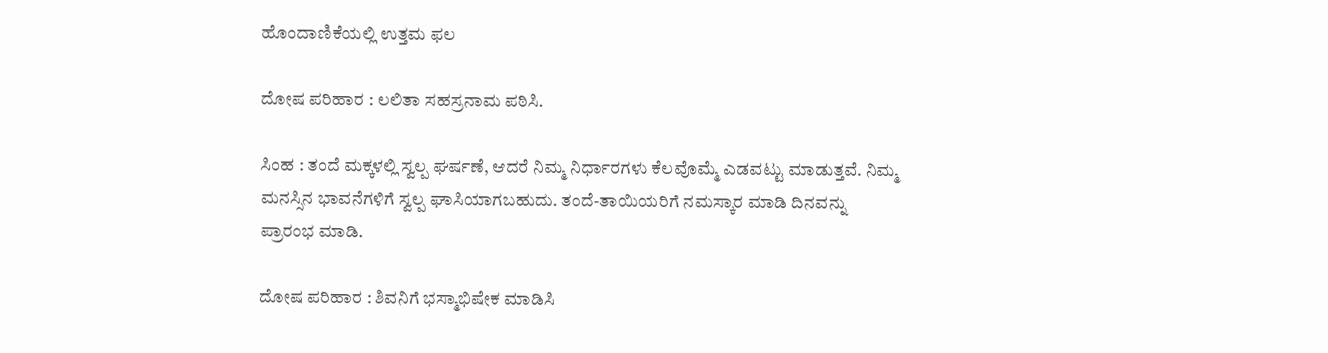ಹೊಂದಾಣಿಕೆಯಲ್ಲಿ ಉತ್ತಮ ಫಲ

ದೋಷ ಪರಿಹಾರ : ಲಲಿತಾ ಸಹಸ್ರನಾಮ ಪಠಿಸಿ.

ಸಿಂಹ : ತಂದೆ ಮಕ್ಕಳಲ್ಲಿ ಸ್ವಲ್ಪ ಘರ್ಷಣೆ, ಆದರೆ ನಿಮ್ಮ ನಿರ್ಧಾರಗಳು ಕೆಲವೊಮ್ಮೆ ಎಡವಟ್ಟು ಮಾಡುತ್ತವೆ. ನಿಮ್ಮ ಮನಸ್ಸಿನ ಭಾವನೆಗಳಿಗೆ ಸ್ವಲ್ಪ ಘಾಸಿಯಾಗಬಹುದು. ತಂದೆ-ತಾಯಿಯರಿಗೆ ನಮಸ್ಕಾರ ಮಾಡಿ ದಿನವನ್ನು ಪ್ರಾರಂಭ ಮಾಡಿ.

ದೋಷ ಪರಿಹಾರ : ಶಿವನಿಗೆ ಭಸ್ಮಾಭಿಷೇಕ ಮಾಡಿಸಿ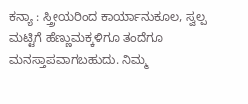ಕನ್ಯಾ : ಸ್ತ್ರೀಯರಿಂದ ಕಾರ್ಯಾನುಕೂಲ, ಸ್ವಲ್ಪ ಮಟ್ಟಿಗೆ ಹೆಣ್ಣುಮಕ್ಕಳಿಗೂ ತಂದೆಗೂ ಮನಸ್ತಾಪವಾಗಬಹುದು. ನಿಮ್ಮ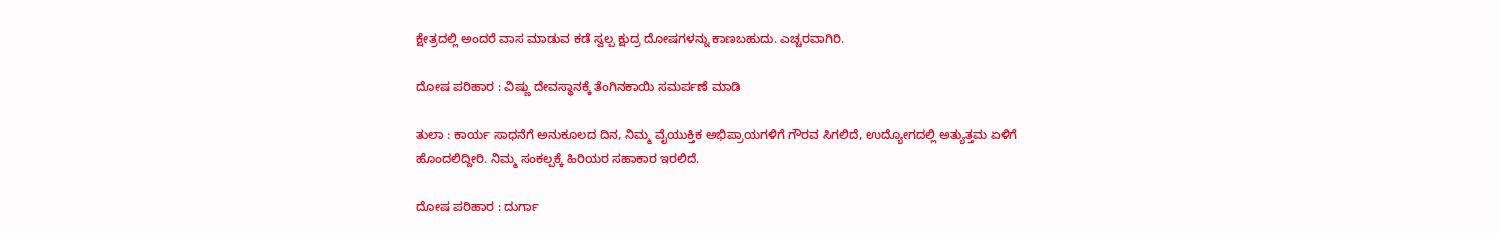ಕ್ಷೇತ್ರದಲ್ಲಿ ಅಂದರೆ ವಾಸ ಮಾಡುವ ಕಡೆ ಸ್ವಲ್ಪ ಕ್ಷುದ್ರ ದೋಷಗಳನ್ನು ಕಾಣಬಹುದು. ಎಚ್ಚರವಾಗಿರಿ.

ದೋಷ ಪರಿಹಾರ : ವಿಷ್ಣು ದೇವಸ್ಥಾನಕ್ಕೆ ತೆಂಗಿನಕಾಯಿ ಸಮರ್ಪಣೆ ಮಾಡಿ

ತುಲಾ : ಕಾರ್ಯ ಸಾಧನೆಗೆ ಅನುಕೂಲದ ದಿನ, ನಿಮ್ಮ ವೈಯುಕ್ತಿಕ ಅಭಿಪ್ರಾಯಗಳಿಗೆ ಗೌರವ ಸಿಗಲಿದೆ, ಉದ್ಯೋಗದಲ್ಲಿ ಅತ್ಯುತ್ತಮ ಏಳಿಗೆ ಹೊಂದಲಿದ್ದೀರಿ. ನಿಮ್ಮ ಸಂಕಲ್ಪಕ್ಕೆ ಹಿರಿಯರ ಸಹಾಕಾರ ಇರಲಿದೆ.

ದೋಷ ಪರಿಹಾರ : ದುರ್ಗಾ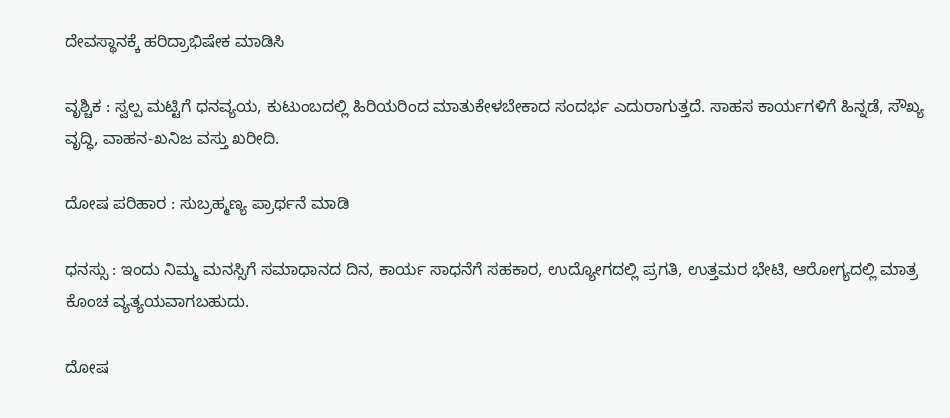ದೇವಸ್ಥಾನಕ್ಕೆ ಹರಿದ್ರಾಭಿಷೇಕ ಮಾಡಿಸಿ

ವೃಶ್ಚಿಕ : ಸ್ವಲ್ಪ ಮಟ್ಟಿಗೆ ಧನವ್ಯಯ, ಕುಟುಂಬದಲ್ಲಿ ಹಿರಿಯರಿಂದ ಮಾತುಕೇಳಬೇಕಾದ ಸಂದರ್ಭ ಎದುರಾಗುತ್ತದೆ. ಸಾಹಸ ಕಾರ್ಯಗಳಿಗೆ ಹಿನ್ನಡೆ, ಸೌಖ್ಯ ವೃದ್ಧಿ, ವಾಹನ-ಖನಿಜ ವಸ್ತು ಖರೀದಿ.

ದೋಷ ಪರಿಹಾರ : ಸುಬ್ರಹ್ಮಣ್ಯ ಪ್ರಾರ್ಥನೆ ಮಾಡಿ

ಧನಸ್ಸು : ಇಂದು ನಿಮ್ಮ ಮನಸ್ಸಿಗೆ ಸಮಾಧಾನದ ದಿನ, ಕಾರ್ಯ ಸಾಧನೆಗೆ ಸಹಕಾರ, ಉದ್ಯೋಗದಲ್ಲಿ ಪ್ರಗತಿ, ಉತ್ತಮರ ಭೇಟಿ, ಆರೋಗ್ಯದಲ್ಲಿ ಮಾತ್ರ ಕೊಂಚ ವ್ಯತ್ಯಯವಾಗಬಹುದು.

ದೋಷ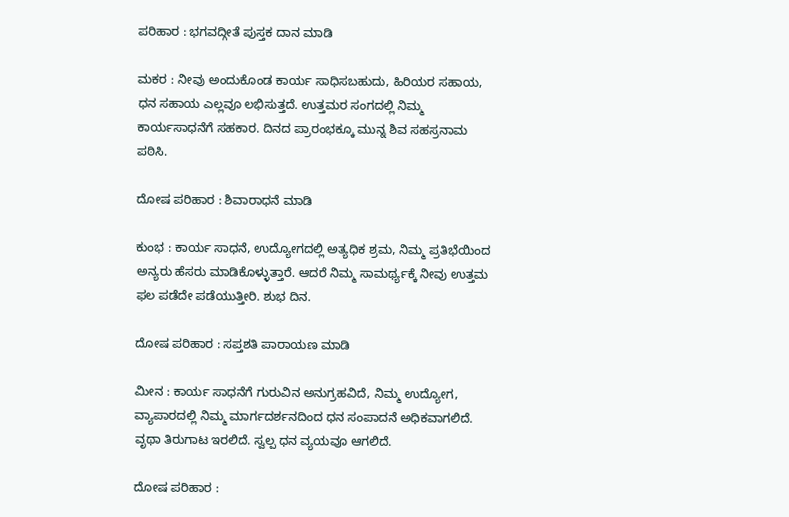ಪರಿಹಾರ : ಭಗವದ್ಗೀತೆ ಪುಸ್ತಕ ದಾನ ಮಾಡಿ

ಮಕರ : ನೀವು ಅಂದುಕೊಂಡ ಕಾರ್ಯ ಸಾಧಿಸಬಹುದು, ಹಿರಿಯರ ಸಹಾಯ, ಧನ ಸಹಾಯ ಎಲ್ಲವೂ ಲಭಿಸುತ್ತದೆ. ಉತ್ತಮರ ಸಂಗದಲ್ಲಿ ನಿಮ್ಮ ಕಾರ್ಯಸಾಧನೆಗೆ ಸಹಕಾರ. ದಿನದ ಪ್ರಾರಂಭಕ್ಕೂ ಮುನ್ನ ಶಿವ ಸಹಸ್ರನಾಮ ಪಠಿಸಿ.

ದೋಷ ಪರಿಹಾರ : ಶಿವಾರಾಧನೆ ಮಾಡಿ

ಕುಂಭ : ಕಾರ್ಯ ಸಾಧನೆ, ಉದ್ಯೋಗದಲ್ಲಿ ಅತ್ಯಧಿಕ ಶ್ರಮ, ನಿಮ್ಮ ಪ್ರತಿಭೆಯಿಂದ ಅನ್ಯರು ಹೆಸರು ಮಾಡಿಕೊಳ್ಳುತ್ತಾರೆ. ಆದರೆ ನಿಮ್ಮ ಸಾಮರ್ಥ್ಯಕ್ಕೆ ನೀವು ಉತ್ತಮ ಫಲ ಪಡೆದೇ ಪಡೆಯುತ್ತೀರಿ. ಶುಭ ದಿನ.

ದೋಷ ಪರಿಹಾರ : ಸಪ್ತಶತಿ ಪಾರಾಯಣ ಮಾಡಿ

ಮೀನ : ಕಾರ್ಯ ಸಾಧನೆಗೆ ಗುರುವಿನ ಅನುಗ್ರಹವಿದೆ, ನಿಮ್ಮ ಉದ್ಯೋಗ, ವ್ಯಾಪಾರದಲ್ಲಿ ನಿಮ್ಮ ಮಾರ್ಗದರ್ಶನದಿಂದ ಧನ ಸಂಪಾದನೆ ಅಧಿಕವಾಗಲಿದೆ. ವೃಥಾ ತಿರುಗಾಟ ಇರಲಿದೆ. ಸ್ವಲ್ಪ ಧನ ವ್ಯಯವೂ ಆಗಲಿದೆ.

ದೋಷ ಪರಿಹಾರ :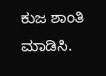ಕುಜ ಶಾಂತಿ ಮಾಡಿಸಿ.